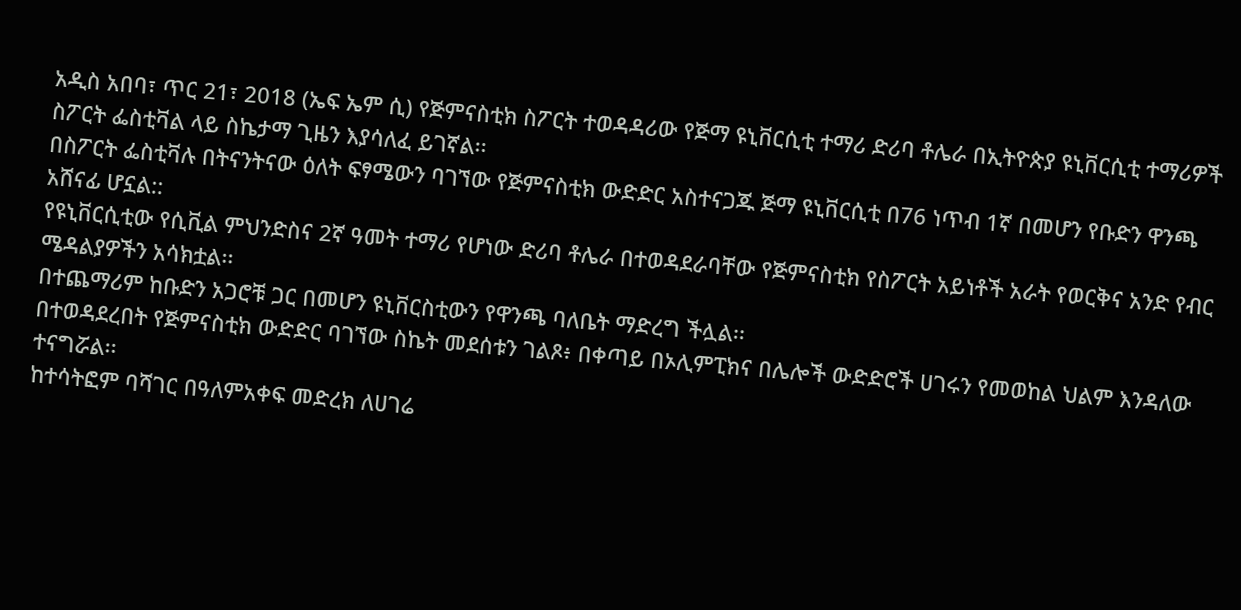አዲስ አበባ፣ ጥር 21፣ 2018 (ኤፍ ኤም ሲ) የጅምናስቲክ ስፖርት ተወዳዳሪው የጅማ ዩኒቨርሲቲ ተማሪ ድሪባ ቶሌራ በኢትዮጵያ ዩኒቨርሲቲ ተማሪዎች ስፖርት ፌስቲቫል ላይ ስኬታማ ጊዜን እያሳለፈ ይገኛል፡፡
በስፖርት ፌስቲቫሉ በትናንትናው ዕለት ፍፃሜውን ባገኘው የጅምናስቲክ ውድድር አስተናጋጁ ጅማ ዩኒቨርሲቲ በ76 ነጥብ 1ኛ በመሆን የቡድን ዋንጫ አሸናፊ ሆኗል::
የዩኒቨርሲቲው የሲቪል ምህንድስና 2ኛ ዓመት ተማሪ የሆነው ድሪባ ቶሌራ በተወዳደራባቸው የጅምናስቲክ የስፖርት አይነቶች አራት የወርቅና አንድ የብር ሜዳልያዎችን አሳክቷል፡፡
በተጨማሪም ከቡድን አጋሮቹ ጋር በመሆን ዩኒቨርስቲውን የዋንጫ ባለቤት ማድረግ ችሏል፡፡
በተወዳደረበት የጅምናስቲክ ውድድር ባገኘው ስኬት መደሰቱን ገልጾ፥ በቀጣይ በኦሊምፒክና በሌሎች ውድድሮች ሀገሩን የመወከል ህልም እንዳለው ተናግሯል፡፡
ከተሳትፎም ባሻገር በዓለምአቀፍ መድረክ ለሀገሬ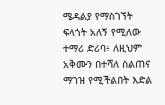ሜዳልያ የማስገኘት ፍላጎት አለኝ የሚለው ተማሪ ድሪባ፥ ለዚህም አቅሙን በተሻለ ስልጠና ማገዝ የሚችልበት እድል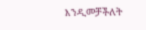እንዲመቻችለት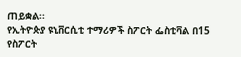ጠይቋል፡፡
የኢትዮጵያ ዩኒቨርሲቲ ተማሪዎች ስፖርት ፌስቲቫል በ15 የስፖርት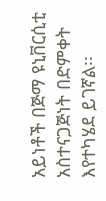አይነቶች በጅማ ዩኒቨርሲቲ አስተናጋጅነት በድምቀት እየተካሄደ ይገኛል፡፡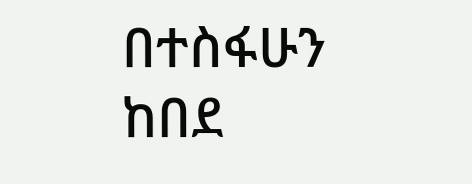በተስፋሁን ከበደ